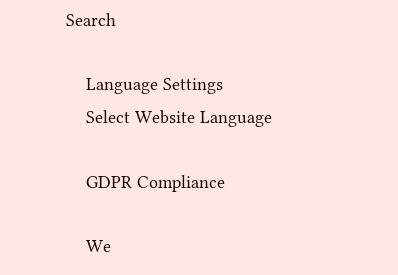Search

    Language Settings
    Select Website Language

    GDPR Compliance

    We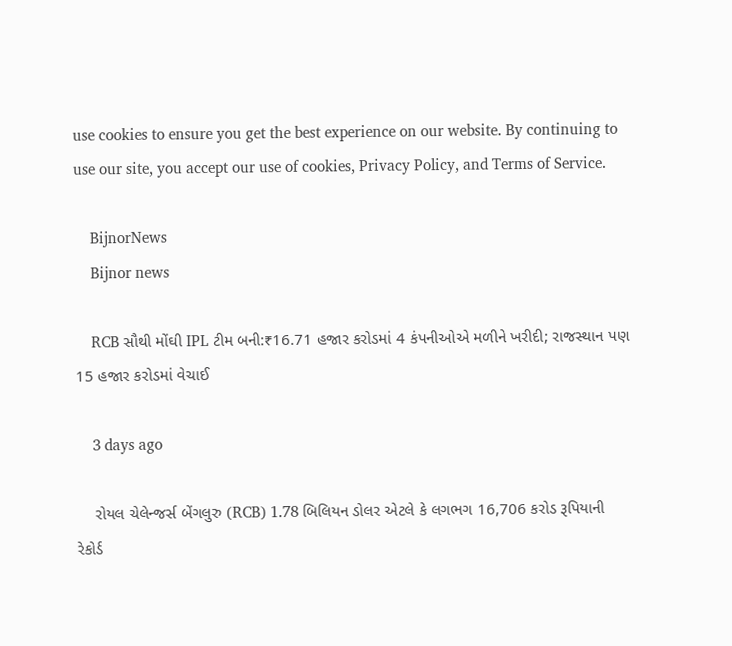use cookies to ensure you get the best experience on our website. By continuing to use our site, you accept our use of cookies, Privacy Policy, and Terms of Service.

    BijnorNews
    Bijnor news

    RCB સૌથી મોંઘી IPL ટીમ બની:₹16.71 હજાર કરોડમાં 4 કંપનીઓએ મળીને ખરીદી; રાજસ્થાન પણ 15 હજાર કરોડમાં વેચાઈ

    3 days ago

    રોયલ ચેલેન્જર્સ બેંગલુરુ (RCB) 1.78 બિલિયન ડોલર એટલે કે લગભગ 16,706 કરોડ રૂપિયાની રેકોર્ડ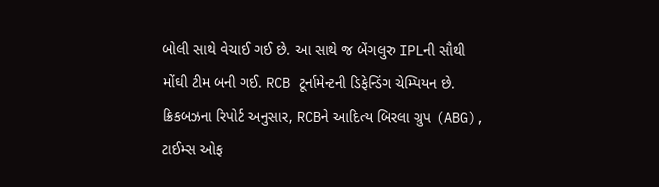બોલી સાથે વેચાઈ ગઈ છે. આ સાથે જ બેંગલુરુ IPLની સૌથી મોંઘી ટીમ બની ગઈ. RCB ટૂર્નામેન્ટની ડિફેન્ડિંગ ચેમ્પિયન છે. ક્રિકબઝના રિપોર્ટ અનુસાર, RCBને આદિત્ય બિરલા ગ્રુપ (ABG), ટાઈમ્સ ઓફ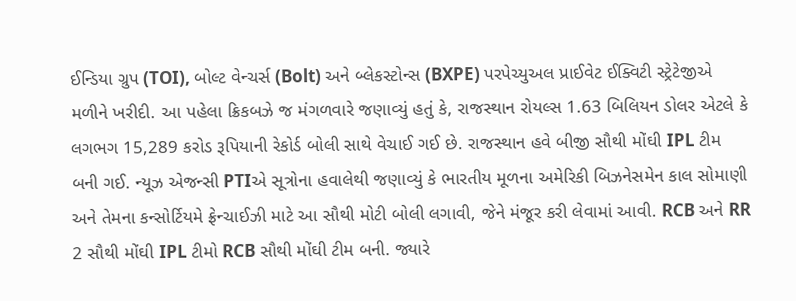ઈન્ડિયા ગ્રુપ (TOI), બોલ્ટ વેન્ચર્સ (Bolt) અને બ્લેકસ્ટોન્સ (BXPE) પરપેચ્યુઅલ પ્રાઈવેટ ઈક્વિટી સ્ટ્રેટેજીએ મળીને ખરીદી. આ પહેલા ક્રિકબઝે જ મંગળવારે જણાવ્યું હતું કે, રાજસ્થાન રોયલ્સ 1.63 બિલિયન ડોલર એટલે કે લગભગ 15,289 કરોડ રૂપિયાની રેકોર્ડ બોલી સાથે વેચાઈ ગઈ છે. રાજસ્થાન હવે બીજી સૌથી મોંઘી IPL ટીમ બની ગઈ. ન્યૂઝ એજન્સી PTIએ સૂત્રોના હવાલેથી જણાવ્યું કે ભારતીય મૂળના અમેરિકી બિઝનેસમેન કાલ સોમાણી અને તેમના કન્સોર્ટિયમે ફ્રેન્ચાઈઝી માટે આ સૌથી મોટી બોલી લગાવી, જેને મંજૂર કરી લેવામાં આવી. RCB અને RR 2 સૌથી મોંઘી IPL ટીમો RCB સૌથી મોંઘી ટીમ બની. જ્યારે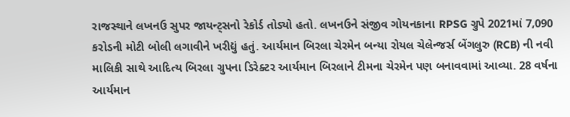રાજસ્થાને લખનઉ સુપર જાયન્ટ્સનો રેકોર્ડ તોડ્યો હતો. લખનઉને સંજીવ ગોયનકાના RPSG ગ્રુપે 2021માં 7,090 કરોડની મોટી બોલી લગાવીને ખરીદ્યું હતું. આર્યમાન બિરલા ચેરમેન બન્યા રોયલ ચેલેન્જર્સ બેંગલુરુ (RCB) ની નવી માલિકી સાથે આદિત્ય બિરલા ગ્રુપના ડિરેક્ટર આર્યમાન બિરલાને ટીમના ચેરમેન પણ બનાવવામાં આવ્યા. 28 વર્ષના આર્યમાન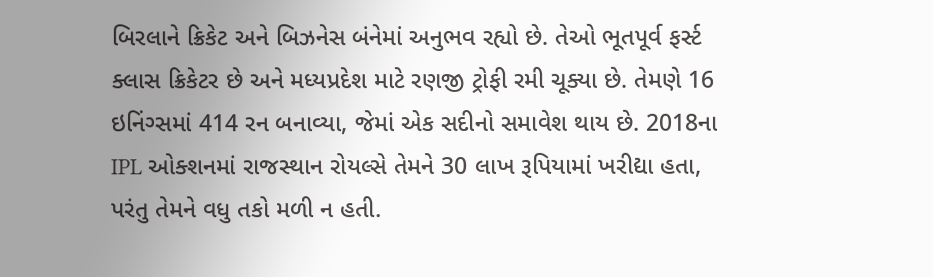બિરલાને ક્રિકેટ અને બિઝનેસ બંનેમાં અનુભવ રહ્યો છે. તેઓ ભૂતપૂર્વ ફર્સ્ટ ક્લાસ ક્રિકેટર છે અને મધ્યપ્રદેશ માટે રણજી ટ્રોફી રમી ચૂક્યા છે. તેમણે 16 ઇનિંગ્સમાં 414 રન બનાવ્યા, જેમાં એક સદીનો સમાવેશ થાય છે. 2018ના IPL ઓક્શનમાં રાજસ્થાન રોયલ્સે તેમને 30 લાખ રૂપિયામાં ખરીદ્યા હતા, પરંતુ તેમને વધુ તકો મળી ન હતી.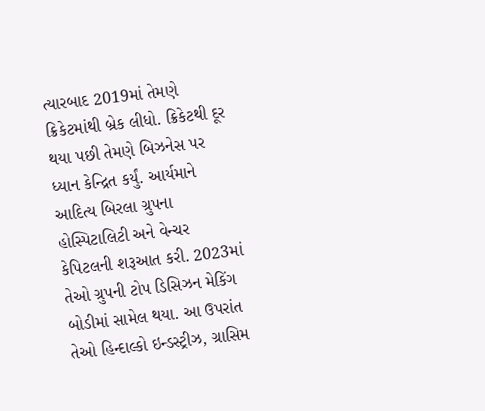ત્યારબાદ 2019માં તેમણે ક્રિકેટમાંથી બ્રેક લીધો. ક્રિકેટથી દૂર થયા પછી તેમણે બિઝનેસ પર ધ્યાન કેન્દ્રિત કર્યું. આર્યમાને આદિત્ય બિરલા ગ્રુપના હોસ્પિટાલિટી અને વેન્ચર કેપિટલની શરૂઆત કરી. 2023માં તેઓ ગ્રુપની ટોપ ડિસિઝન મેકિંગ બોડીમાં સામેલ થયા. આ ઉપરાંત તેઓ હિન્દાલ્કો ઇન્ડસ્ટ્રીઝ, ગ્રાસિમ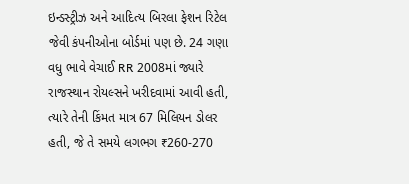ઇન્ડસ્ટ્રીઝ અને આદિત્ય બિરલા ફેશન રિટેલ જેવી કંપનીઓના બોર્ડમાં પણ છે. 24 ગણા વધુ ભાવે વેચાઈ RR 2008માં જ્યારે રાજસ્થાન રોયલ્સને ખરીદવામાં આવી હતી, ત્યારે તેની કિંમત માત્ર 67 મિલિયન ડોલર હતી, જે તે સમયે લગભગ ₹260-270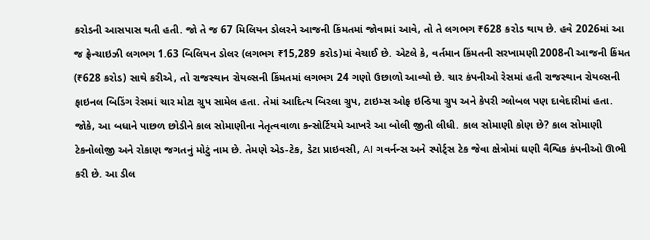કરોડની આસપાસ થતી હતી. જો તે જ 67 મિલિયન ડોલરને આજની કિંમતમાં જોવામાં આવે, તો તે લગભગ ₹628 કરોડ થાય છે. હવે 2026માં આ જ ફ્રેન્ચાઇઝી લગભગ 1.63 બિલિયન ડોલર (લગભગ ₹15,289 કરોડ)માં વેચાઈ છે. એટલે કે, વર્તમાન કિંમતની સરખામણી 2008ની આજની કિંમત (₹628 કરોડ) સાથે કરીએ, તો રાજસ્થાન રોયલ્સની કિંમતમાં લગભગ 24 ગણો ઉછાળો આવ્યો છે. ચાર કંપનીઓ રેસમાં હતી રાજસ્થાન રોયલ્સની ફાઇનલ બિડિંગ રેસમાં ચાર મોટા ગ્રુપ સામેલ હતા. તેમાં આદિત્ય બિરલા ગ્રુપ, ટાઇમ્સ ઓફ ઇન્ડિયા ગ્રુપ અને કેપરી ગ્લોબલ પણ દાવેદારીમાં હતા. જોકે, આ બધાને પાછળ છોડીને કાલ સોમાણીના નેતૃત્વવાળા કન્સોર્ટિયમે આખરે આ બોલી જીતી લીધી. કાલ સોમાણી કોણ છે? કાલ સોમાણી ટેકનોલોજી અને રોકાણ જગતનું મોટું નામ છે. તેમણે એડ-ટેક, ડેટા પ્રાઇવસી, AI ગવર્નન્સ અને સ્પોર્ટ્સ ટેક જેવા ક્ષેત્રોમાં ઘણી વૈશ્વિક કંપનીઓ ઊભી કરી છે. આ ડીલ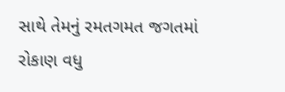સાથે તેમનું રમતગમત જગતમાં રોકાણ વધુ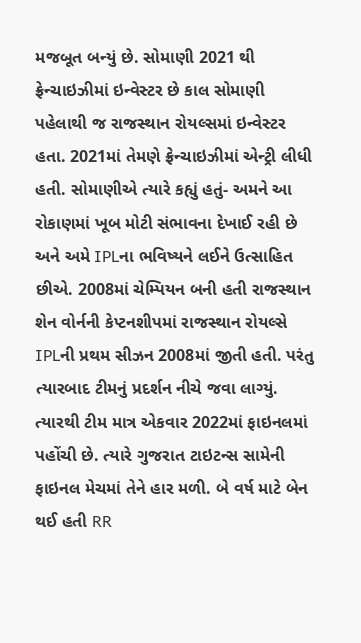મજબૂત બન્યું છે. સોમાણી 2021 થી ફ્રેન્ચાઇઝીમાં ઇન્વેસ્ટર છે કાલ સોમાણી પહેલાથી જ રાજસ્થાન રોયલ્સમાં ઇન્વેસ્ટર હતા. 2021માં તેમણે ફ્રેન્ચાઇઝીમાં એન્ટ્રી લીધી હતી. સોમાણીએ ત્યારે કહ્યું હતું- અમને આ રોકાણમાં ખૂબ મોટી સંભાવના દેખાઈ રહી છે અને અમે IPLના ભવિષ્યને લઈને ઉત્સાહિત છીએ. 2008માં ચેમ્પિયન બની હતી રાજસ્થાન શેન વોર્નની કેપ્ટનશીપમાં રાજસ્થાન રોયલ્સે IPLની પ્રથમ સીઝન 2008માં જીતી હતી. પરંતુ ત્યારબાદ ટીમનું પ્રદર્શન નીચે જવા લાગ્યું. ત્યારથી ટીમ માત્ર એકવાર 2022માં ફાઇનલમાં પહોંચી છે. ત્યારે ગુજરાત ટાઇટન્સ સામેની ફાઇનલ મેચમાં તેને હાર મળી. બે વર્ષ માટે બેન થઈ હતી RR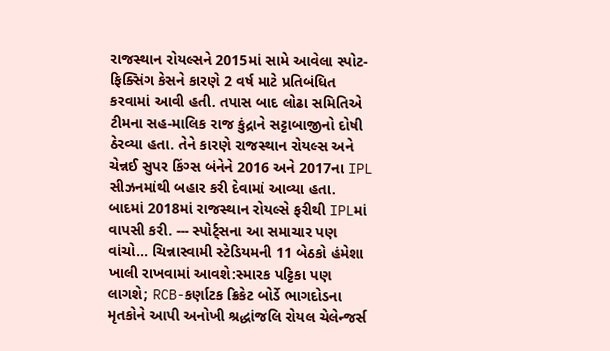રાજસ્થાન રોયલ્સને 2015માં સામે આવેલા સ્પોટ-ફિક્સિંગ કેસને કારણે 2 વર્ષ માટે પ્રતિબંધિત કરવામાં આવી હતી. તપાસ બાદ લોઢા સમિતિએ ટીમના સહ-માલિક રાજ કુંદ્રાને સટ્ટાબાજીનો દોષી ઠેરવ્યા હતા. તેને કારણે રાજસ્થાન રોયલ્સ અને ચેન્નઈ સુપર કિંગ્સ બંનેને 2016 અને 2017ના IPL સીઝનમાંથી બહાર કરી દેવામાં આવ્યા હતા. બાદમાં 2018માં રાજસ્થાન રોયલ્સે ફરીથી IPLમાં વાપસી કરી. --- સ્પોર્ટ્સના આ સમાચાર પણ વાંચો… ચિન્નાસ્વામી સ્ટેડિયમની 11 બેઠકો હંમેશા ખાલી રાખવામાં આવશે:સ્મારક પટ્ટિકા પણ લાગશે; RCB-કર્ણાટક ક્રિકેટ બોર્ડે ભાગદોડના મૃતકોને આપી અનોખી શ્રદ્ધાંજલિ રોયલ ચેલેન્જર્સ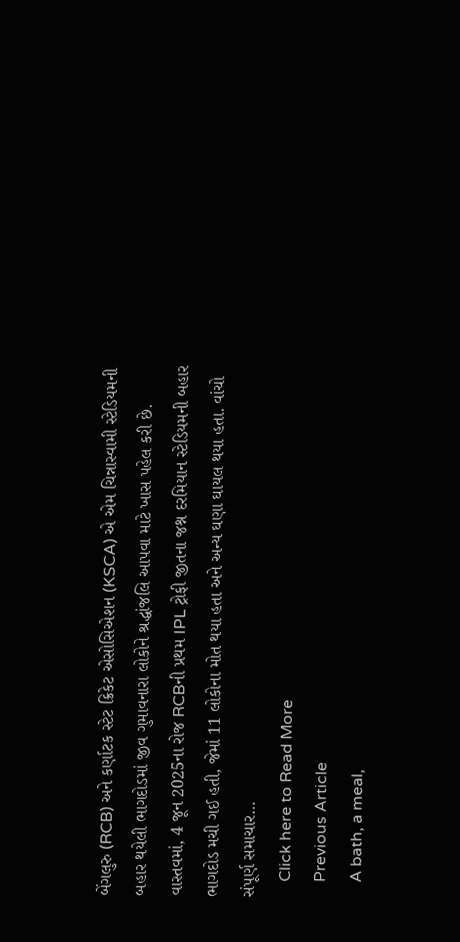બેંગલુરુ (RCB) અને કર્ણાટક સ્ટેટ ક્રિકેટ એસોસિએશન (KSCA) એ એમ ચિન્નાસ્વામી સ્ટેડિયમની બહાર થયેલી ભાગદોડમાં જીવ ગુમાવનારા લોકોને શ્રદ્ધાંજલિ આપવા માટે ખાસ પહેલ કરી છે. વાસ્તવમાં, 4 જૂન 2025ના રોજ RCBની પ્રથમ IPL ટ્રોફી જીતના જશ્ન દરમિયાન સ્ટેડિયમની બહાર ભાગદોડ મચી ગઈ હતી, જેમાં 11 લોકોના મોત થયા હતા અને અન્ય ઘણા ઘાયલ થયા હતા. વાંચો સંપૂર્ણ સમાચાર…
    Click here to Read More
    Previous Article
    A bath, a meal,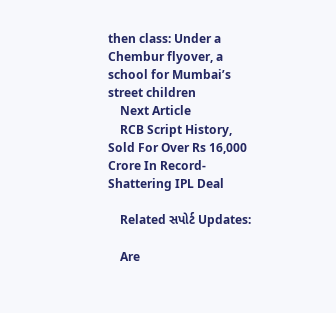then class: Under a Chembur flyover, a school for Mumbai’s street children
    Next Article
    RCB Script History, Sold For Over Rs 16,000 Crore In Record-Shattering IPL Deal

    Related સપોર્ટ Updates:

    Are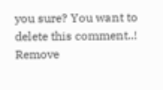you sure? You want to delete this comment..! Remove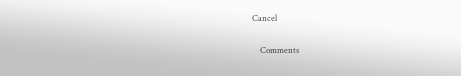Cancel

    Comments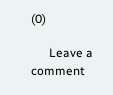(0)

      Leave a comment